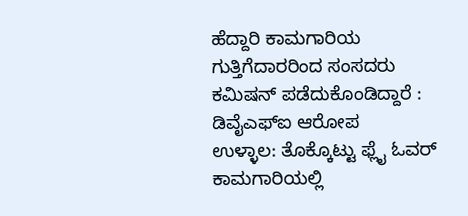ಹೆದ್ದಾರಿ ಕಾಮಗಾರಿಯ ಗುತ್ತಿಗೆದಾರರಿಂದ ಸಂಸದರು ಕಮಿಷನ್ ಪಡೆದುಕೊಂಡಿದ್ದಾರೆ : ಡಿವೈಎಫ್‍ಐ ಆರೋಪ
ಉಳ್ಳಾಲ: ತೊಕ್ಕೊಟ್ಟು ಫ್ಲೈ ಓವರ್ ಕಾಮಗಾರಿಯಲ್ಲಿ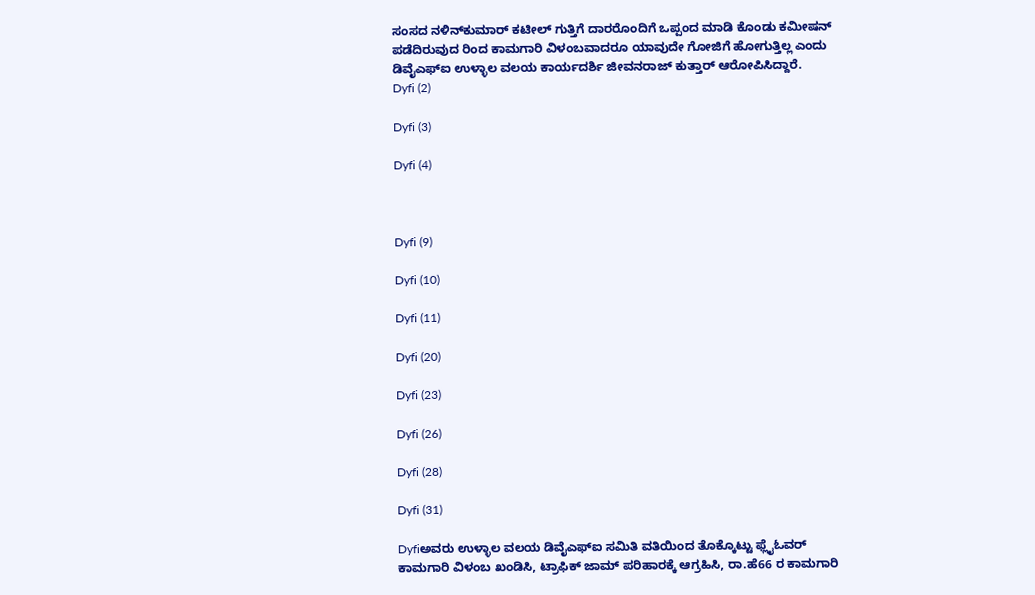ಸಂಸದ ನಳಿನ್‍ಕುಮಾರ್ ಕಟೀಲ್ ಗುತ್ತಿಗೆ ದಾರರೊಂದಿಗೆ ಒಪ್ಪಂದ ಮಾಡಿ ಕೊಂಡು ಕಮೀಷನ್ ಪಡೆದಿರುವುದ ರಿಂದ ಕಾಮಗಾರಿ ವಿಳಂಬವಾದರೂ ಯಾವುದೇ ಗೋಜಿಗೆ ಹೋಗುತ್ತಿಲ್ಲ ಎಂದು ಡಿವೈಎಫ್‍ಐ ಉಳ್ಳಾಲ ವಲಯ ಕಾರ್ಯದರ್ಶಿ ಜೀವನರಾಜ್ ಕುತ್ತಾರ್ ಆರೋಪಿಸಿದ್ದಾರೆ.
Dyfi (2)

Dyfi (3)

Dyfi (4)



Dyfi (9)

Dyfi (10)

Dyfi (11)

Dyfi (20)

Dyfi (23)

Dyfi (26)

Dyfi (28)

Dyfi (31)

Dyfiಅವರು ಉಳ್ಳಾಲ ವಲಯ ಡಿವೈಎಫ್‍ಐ ಸಮಿತಿ ವತಿಯಿಂದ ತೊಕ್ಕೊಟ್ಟು ಫ್ಲೈಓವರ್ ಕಾಮಗಾರಿ ವಿಳಂಬ ಖಂಡಿಸಿ, ಟ್ರಾಫಿಕ್ ಜಾಮ್ ಪರಿಹಾರಕ್ಕೆ ಆಗ್ರಹಿಸಿ, ರಾ.ಹೆ66 ರ ಕಾಮಗಾರಿ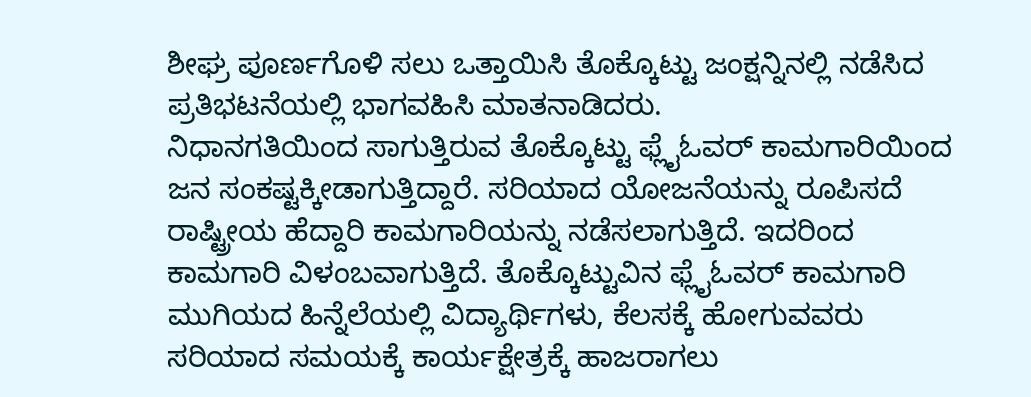ಶೀಘ್ರ ಪೂರ್ಣಗೊಳಿ ಸಲು ಒತ್ತಾಯಿಸಿ ತೊಕ್ಕೊಟ್ಟು ಜಂಕ್ಷನ್ನಿನಲ್ಲಿ ನಡೆಸಿದ ಪ್ರತಿಭಟನೆಯಲ್ಲಿ ಭಾಗವಹಿಸಿ ಮಾತನಾಡಿದರು.
ನಿಧಾನಗತಿಯಿಂದ ಸಾಗುತ್ತಿರುವ ತೊಕ್ಕೊಟ್ಟು ಫ್ಲೈಓವರ್ ಕಾಮಗಾರಿಯಿಂದ ಜನ ಸಂಕಷ್ಟಕ್ಕೀಡಾಗುತ್ತಿದ್ದಾರೆ. ಸರಿಯಾದ ಯೋಜನೆಯನ್ನು ರೂಪಿಸದೆ ರಾಷ್ಟ್ರೀಯ ಹೆದ್ದಾರಿ ಕಾಮಗಾರಿಯನ್ನು ನಡೆಸಲಾಗುತ್ತಿದೆ. ಇದರಿಂದ ಕಾಮಗಾರಿ ವಿಳಂಬವಾಗುತ್ತಿದೆ. ತೊಕ್ಕೊಟ್ಟುವಿನ ಫ್ಲೈಓವರ್ ಕಾಮಗಾರಿ ಮುಗಿಯದ ಹಿನ್ನೆಲೆಯಲ್ಲಿ ವಿದ್ಯಾರ್ಥಿಗಳು, ಕೆಲಸಕ್ಕೆ ಹೋಗುವವರು ಸರಿಯಾದ ಸಮಯಕ್ಕೆ ಕಾರ್ಯಕ್ಷೇತ್ರಕ್ಕೆ ಹಾಜರಾಗಲು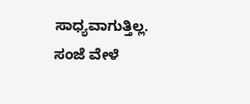ಸಾಧ್ಯವಾಗುತ್ತಿಲ್ಲ. ಸಂಜೆ ವೇಳೆ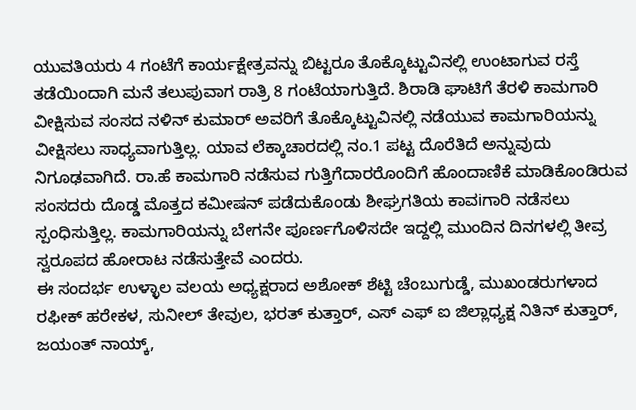ಯುವತಿಯರು 4 ಗಂಟೆಗೆ ಕಾರ್ಯಕ್ಷೇತ್ರವನ್ನು ಬಿಟ್ಟರೂ ತೊಕ್ಕೊಟ್ಟುವಿನಲ್ಲಿ ಉಂಟಾಗುವ ರಸ್ತೆ ತಡೆಯಿಂದಾಗಿ ಮನೆ ತಲುಪುವಾಗ ರಾತ್ರಿ 8 ಗಂಟೆಯಾಗುತ್ತಿದೆ. ಶಿರಾಡಿ ಘಾಟಿಗೆ ತೆರಳಿ ಕಾಮಗಾರಿ ವೀಕ್ಷಿಸುವ ಸಂಸದ ನಳಿನ್ ಕುಮಾರ್ ಅವರಿಗೆ ತೊಕ್ಕೊಟ್ಟುವಿನಲ್ಲಿ ನಡೆಯುವ ಕಾಮಗಾರಿಯನ್ನು ವೀಕ್ಷಿಸಲು ಸಾಧ್ಯವಾಗುತ್ತಿಲ್ಲ. ಯಾವ ಲೆಕ್ಕಾಚಾರದಲ್ಲಿ ನಂ.1 ಪಟ್ಟ ದೊರೆತಿದೆ ಅನ್ನುವುದು ನಿಗೂಢವಾಗಿದೆ. ರಾ.ಹೆ ಕಾಮಗಾರಿ ನಡೆಸುವ ಗುತ್ತಿಗೆದಾರರೊಂದಿಗೆ ಹೊಂದಾಣಿಕೆ ಮಾಡಿಕೊಂಡಿರುವ ಸಂಸದರು ದೊಡ್ಡ ಮೊತ್ತದ ಕಮೀಷನ್ ಪಡೆದುಕೊಂಡು ಶೀಘ್ರಗತಿಯ ಕಾವiಗಾರಿ ನಡೆಸಲು ಸ್ಪಂಧಿಸುತ್ತಿಲ್ಲ. ಕಾಮಗಾರಿಯನ್ನು ಬೇಗನೇ ಪೂರ್ಣಗೊಳಿಸದೇ ಇದ್ದಲ್ಲಿ ಮುಂದಿನ ದಿನಗಳಲ್ಲಿ ತೀವ್ರ ಸ್ವರೂಪದ ಹೋರಾಟ ನಡೆಸುತ್ತೇವೆ ಎಂದರು.
ಈ ಸಂದರ್ಭ ಉಳ್ಳಾಲ ವಲಯ ಅಧ್ಯಕ್ಷರಾದ ಅಶೋಕ್ ಶೆಟ್ಟಿ ಚೆಂಬುಗುಡ್ಡೆ, ಮುಖಂಡರುಗಳಾದ ರಫೀಕ್ ಹರೇಕಳ, ಸುನೀಲ್ ತೇವುಲ, ಭರತ್ ಕುತ್ತಾರ್, ಎಸ್ ಎಫ್ ಐ ಜಿಲ್ಲಾಧ್ಯಕ್ಷ ನಿತಿನ್ ಕುತ್ತಾರ್, ಜಯಂತ್ ನಾಯ್ಕ್,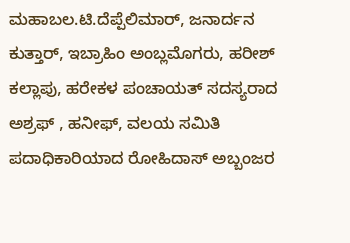ಮಹಾಬಲ.ಟಿ.ದೆಪ್ಪೆಲಿಮಾರ್, ಜನಾರ್ದನ ಕುತ್ತಾರ್, ಇಬ್ರಾಹಿಂ ಅಂಬ್ಲಮೊಗರು, ಹರೀಶ್ ಕಲ್ಲಾಪು, ಹರೇಕಳ ಪಂಚಾಯತ್ ಸದಸ್ಯರಾದ ಅಶ್ರಫ್ , ಹನೀಫ್, ವಲಯ ಸಮಿತಿ ಪದಾಧಿಕಾರಿಯಾದ ರೋಹಿದಾಸ್ ಅಬ್ಬಂಜರ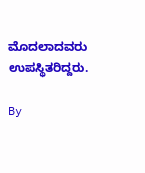ಮೊದಲಾದವರು ಉಪಸ್ಥಿತರಿದ್ದರು.

By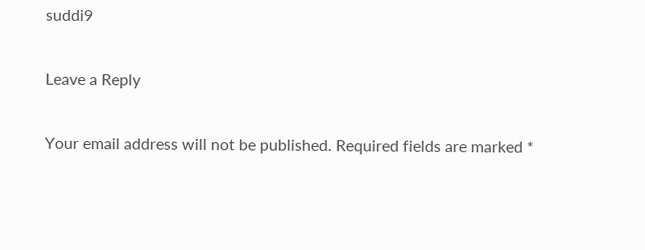suddi9

Leave a Reply

Your email address will not be published. Required fields are marked *